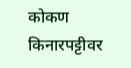कोकण किनारपट्टीवर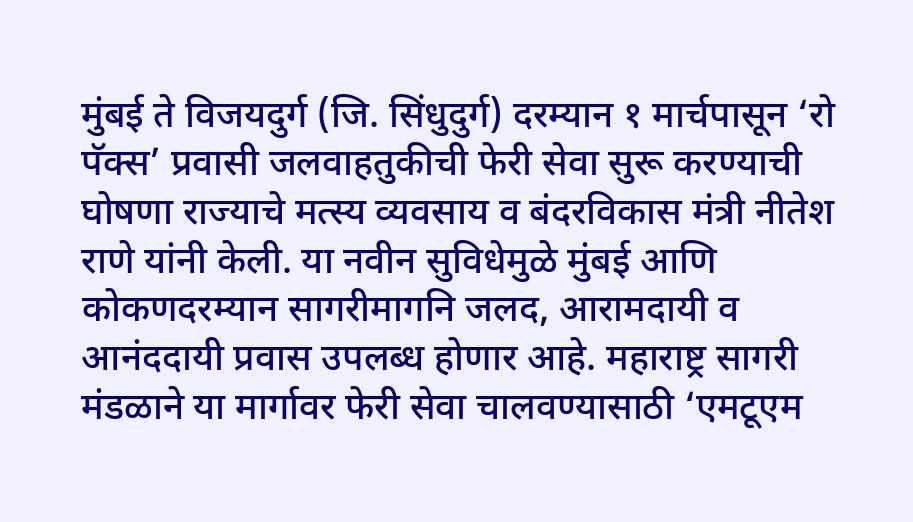मुंबई ते विजयदुर्ग (जि. सिंधुदुर्ग) दरम्यान १ मार्चपासून ‘रो पॅक्स’ प्रवासी जलवाहतुकीची फेरी सेवा सुरू करण्याची घोषणा राज्याचे मत्स्य व्यवसाय व बंदरविकास मंत्री नीतेश राणे यांनी केली. या नवीन सुविधेमुळे मुंबई आणि कोकणदरम्यान सागरीमागनि जलद, आरामदायी व आनंददायी प्रवास उपलब्ध होणार आहे. महाराष्ट्र सागरी मंडळाने या मार्गावर फेरी सेवा चालवण्यासाठी ‘एमटूएम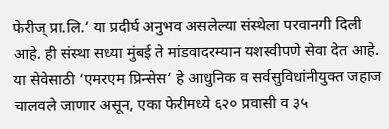फेरीज् प्रा.लि.’ या प्रदीर्घ अनुभव असलेल्या संस्थेला परवानगी दिली आहे. ही संस्था सध्या मुंबई ते मांडवादरम्यान यशस्वीपणे सेवा देत आहे. या सेवेसाठी ‘एमरएम प्रिन्सेस’ हे आधुनिक व सर्वसुविधांनीयुक्त जहाज चालवले जाणार असून, एका फेरीमध्ये ६२० प्रवासी व ३५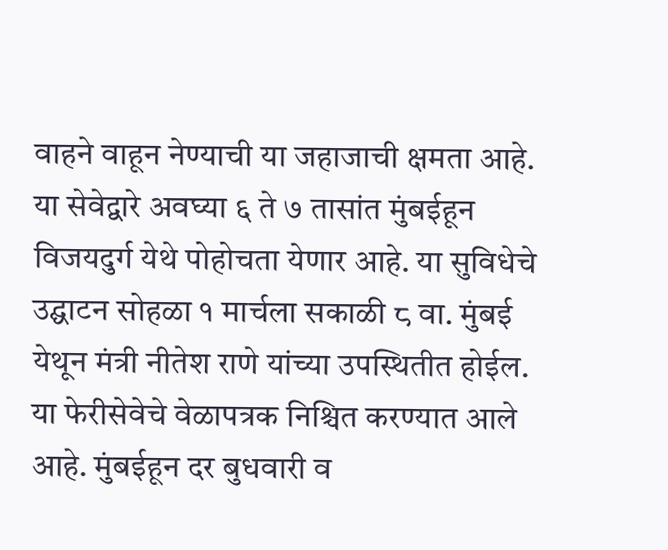वाहने वाहून नेण्याची या जहाजाची क्षमता आहे. या सेवेद्वारे अवघ्या ६ ते ७ तासांत मुंबईहून विजयदुर्ग येथे पोहोचता येणार आहे. या सुविधेचे उद्घाटन सोहळा १ मार्चला सकाळी ८ वा. मुंबई येथून मंत्री नीतेश राणे यांच्या उपस्थितीत होईल.
या फेरीसेवेचे वेळापत्रक निश्चित करण्यात आले आहे. मुंबईहून दर बुधवारी व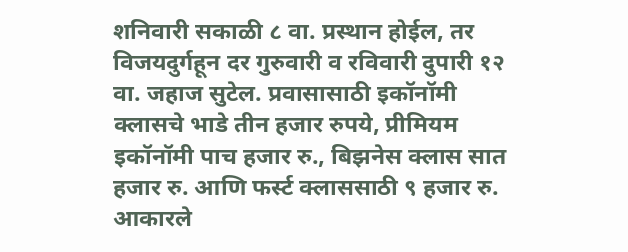शनिवारी सकाळी ८ वा. प्रस्थान होईल, तर विजयदुर्गहून दर गुरुवारी व रविवारी दुपारी १२ वा. जहाज सुटेल. प्रवासासाठी इकॉनॉमी क्लासचे भाडे तीन हजार रुपये, प्रीमियम इकॉनॉमी पाच हजार रु., बिझनेस क्लास सात हजार रु. आणि फर्स्ट क्लाससाठी ९ हजार रु. आकारले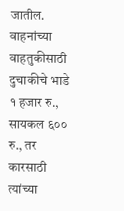जातील. वाहनांच्या वाहतुकीसाठी दुचाकीचे भाडे १ हजार रु., सायकल ६०० रु., तर कारसाठी त्यांच्या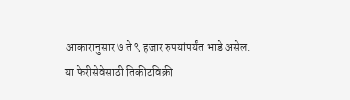आकारानुसार ७ ते ९ हजार रुपयांपर्यंत भाडे असेल. या फेरीसेवेसाठी तिकीटविक्री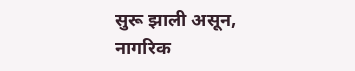सुरू झाली असून, नागरिक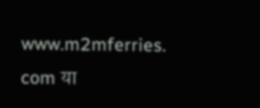www.m2mferries. com या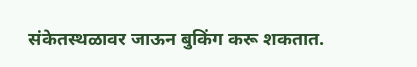संकेतस्थळावर जाऊन बुकिंग करू शकतात.